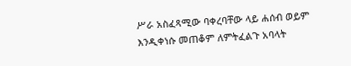ሥራ አስፈጻሚው ባቀረባቸው ላይ ሐሰብ ወይም እንዲቀነሱ መጠቆም ለምትፈልጉ አባላት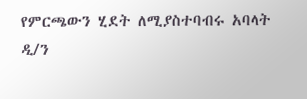የምርጫውን ሂደት ለሚያስተባብሩ አባላት ዲ/ን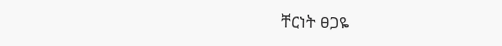ቸርነት ፀጋዬ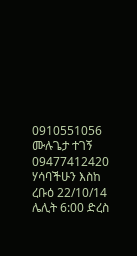0910551056 ሙሉጌታ ተገኝ 09477412420 ሃሳባችሁን እስከ ረቡዕ 22/10/14 ሌሊት 6:00 ድረስ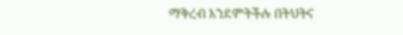ማቅረብ እንደምትችሉ በትህትና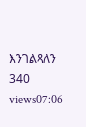እንገልጻለን 340 views07:06